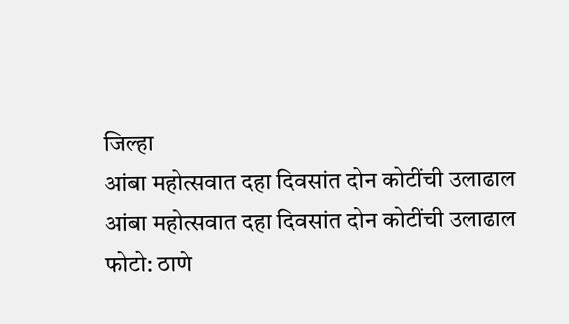जिल्हा
आंबा महोत्सवात दहा दिवसांत दोन कोटींची उलाढाल
आंबा महोत्सवात दहा दिवसांत दोन कोटींची उलाढाल
फोटो: ठाणे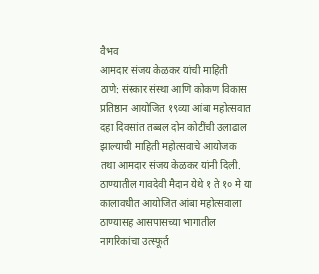वैभव
आमदार संजय केळकर यांची माहिती
ठाणे: संस्कार संस्था आणि कोकण विकास प्रतिष्ठान आयोजित १९व्या आंबा महोत्सवात दहा दिवसांत तब्बल दोन कोटींची उलाढाल झाल्याची माहिती महोत्सवाचे आयोजक तथा आमदार संजय केळकर यांनी दिली.
ठाण्यातील गावदेवी मैदान येथे १ ते १० मे या कालावधीत आयोजित आंबा महोत्सवाला ठाण्यासह आसपासच्या भागातील नागरिकांचा उत्स्फूर्त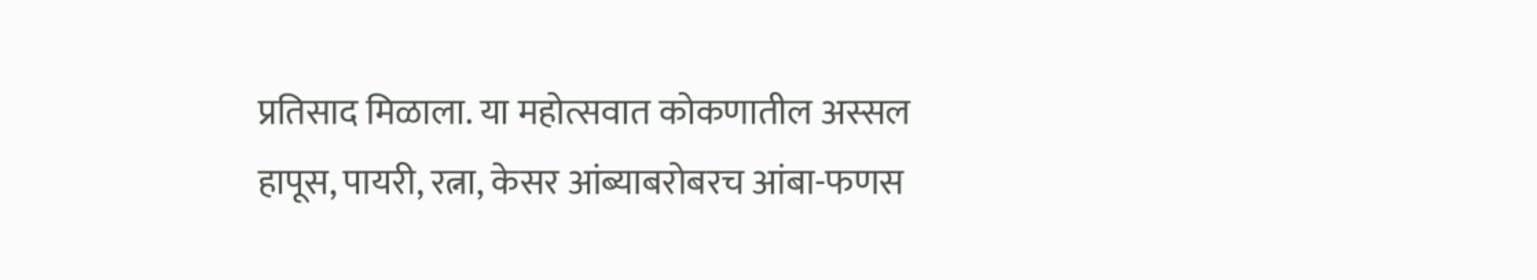प्रतिसाद मिळाला. या महोत्सवात कोकणातील अस्सल हापूस, पायरी, रत्ना, केसर आंब्याबरोबरच आंबा-फणस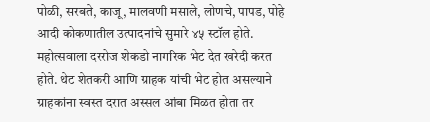पोळी, सरबते, काजू, मालवणी मसाले, लोणचे, पापड, पोहे आदी कोकणातील उत्पादनांचे सुमारे ४५ स्टॉल होते.
महोत्सवाला दररोज शेकडो नागरिक भेट देत खरेदी करत होते. थेट शेतकरी आणि ग्राहक यांची भेट होत असल्याने ग्राहकांना स्वस्त दरात अस्सल आंबा मिळत होता तर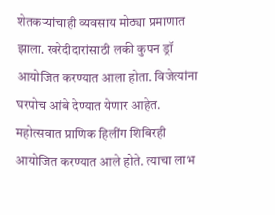शेतकऱ्यांचाही व्यवसाय मोठ्या प्रमाणात झाला. खरेदीदारांसाठी लकी कुपन ड्रॉ आयोजित करण्यात आला होता. विजेत्यांना घरपोच आंबे देण्यात येणार आहेत. महोत्सवात प्राणिक हिलींग शिबिरही आयोजित करण्यात आले होते. त्याचा लाभ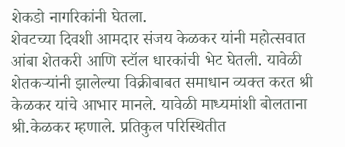शेकडो नागरिकांनी घेतला.
शेवटच्या दिवशी आमदार संजय केळकर यांनी महोत्सवात आंबा शेतकरी आणि स्टॉल धारकांची भेट घेतली. यावेळी शेतकऱ्यांनी झालेल्या विक्रीबाबत समाधान व्यक्त करत श्री केळकर यांचे आभार मानले. यावेळी माध्यमांशी बोलताना श्री.केळकर म्हणाले. प्रतिकुल परिस्थितीत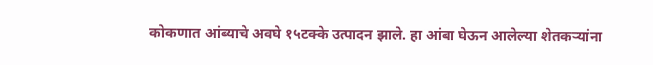कोकणात आंब्याचे अवघे १५टक्के उत्पादन झाले. हा आंबा घेऊन आलेल्या शेतकऱ्यांना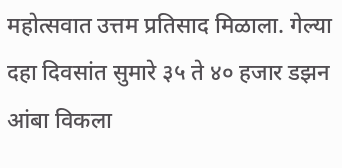महोत्सवात उत्तम प्रतिसाद मिळाला. गेल्या दहा दिवसांत सुमारे ३५ ते ४० हजार डझन आंबा विकला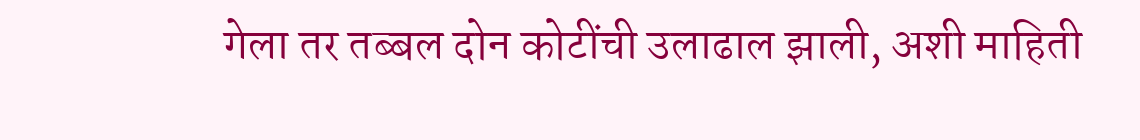गेला तर तब्बल दोन कोटींची उलाढाल झाली, अशी माहिती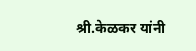श्री.केळकर यांनी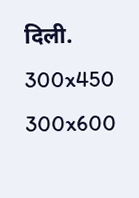दिली.
300x450
300x600